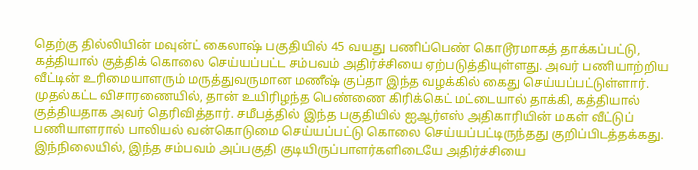தெற்கு தில்லியின் மவுன்ட் கைலாஷ் பகுதியில் 45 வயது பணிப்பெண் கொடூரமாகத் தாக்கப்பட்டு, கத்தியால் குத்திக் கொலை செய்யப்பட்ட சம்பவம் அதிர்ச்சியை ஏற்படுத்தியுள்ளது. அவர் பணியாற்றிய வீட்டின் உரிமையாளரும் மருத்துவருமான மணீஷ் குப்தா இந்த வழக்கில் கைது செய்யப்பட்டுள்ளார்.
முதல்கட்ட விசாரணையில், தான் உயிரிழந்த பெண்ணை கிரிக்கெட் மட்டையால் தாக்கி, கத்தியால் குத்தியதாக அவர் தெரிவித்தார். சமீபத்தில் இந்த பகுதியில் ஐஆர்எஸ் அதிகாரியின் மகள் வீட்டுப் பணியாளரால் பாலியல் வன்கொடுமை செய்யப்பட்டு கொலை செய்யப்பட்டிருந்தது குறிப்பிடத்தக்கது. இந்நிலையில், இந்த சம்பவம் அப்பகுதி குடியிருப்பாளர்களிடையே அதிர்ச்சியை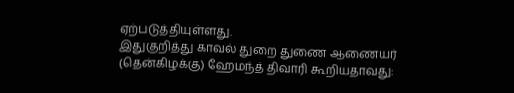ஏற்படுத்தியுள்ளது.
இதுகுறித்து காவல் துறை துணை ஆணையர் (தென்கிழக்கு) ஹேமந்த் திவாரி கூறியதாவது: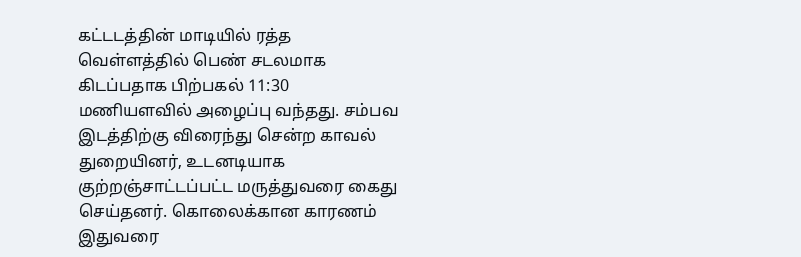கட்டடத்தின் மாடியில் ரத்த வெள்ளத்தில் பெண் சடலமாக கிடப்பதாக பிற்பகல் 11:30 மணியளவில் அழைப்பு வந்தது. சம்பவ இடத்திற்கு விரைந்து சென்ற காவல் துறையினர், உடனடியாக குற்றஞ்சாட்டப்பட்ட மருத்துவரை கைது செய்தனர். கொலைக்கான காரணம் இதுவரை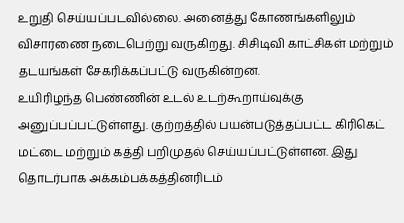உறுதி செய்யப்படவில்லை. அனைத்து கோணங்களிலும் விசாரணை நடைபெற்று வருகிறது. சிசிடிவி காட்சிகள் மற்றும் தடயங்கள் சேகரிக்கப்பட்டு வருகின்றன.
உயிரிழந்த பெண்ணின் உடல் உடற்கூறாய்வுக்கு அனுப்பப்பட்டுள்ளது. குற்றத்தில் பயன்படுத்தப்பட்ட கிரிகெட் மட்டை மற்றும் கத்தி பறிமுதல் செய்யப்பட்டுள்ளன. இது தொடர்பாக அக்கம்பக்கத்தினரிடம்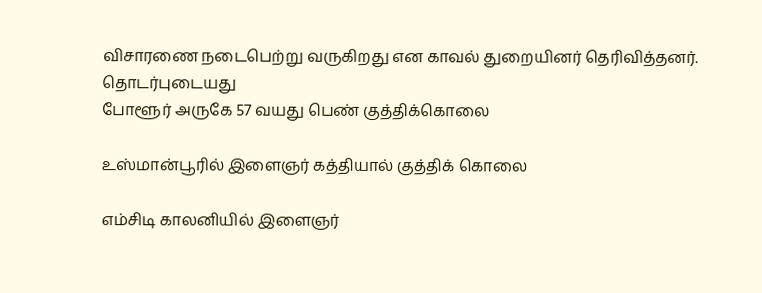விசாரணை நடைபெற்று வருகிறது என காவல் துறையினர் தெரிவித்தனர்.
தொடர்புடையது
போளூர் அருகே 57 வயது பெண் குத்திக்கொலை

உஸ்மான்பூரில் இளைஞர் கத்தியால் குத்திக் கொலை

எம்சிடி காலனியில் இளைஞர்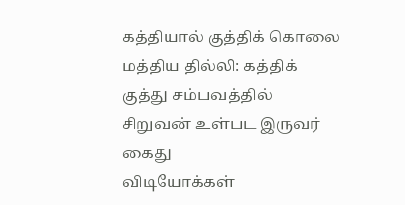கத்தியால் குத்திக் கொலை
மத்திய தில்லி: கத்திக் குத்து சம்பவத்தில் சிறுவன் உள்பட இருவர் கைது
விடியோக்கள்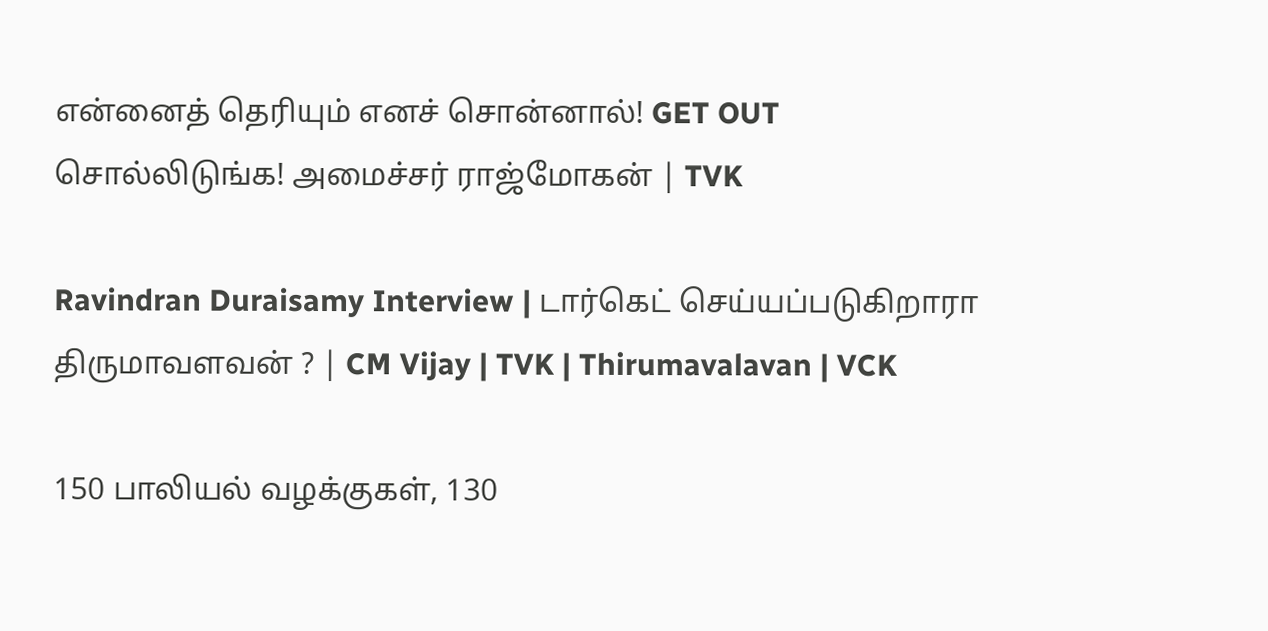என்னைத் தெரியும் எனச் சொன்னால்! GET OUT சொல்லிடுங்க! அமைச்சர் ராஜ்மோகன் | TVK

Ravindran Duraisamy Interview | டார்கெட் செய்யப்படுகிறாரா திருமாவளவன் ? | CM Vijay | TVK | Thirumavalavan | VCK

150 பாலியல் வழக்குகள், 130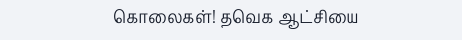கொலைகள்! தவெக ஆட்சியை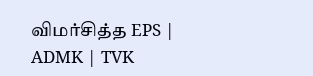விமர்சித்த EPS | ADMK | TVK